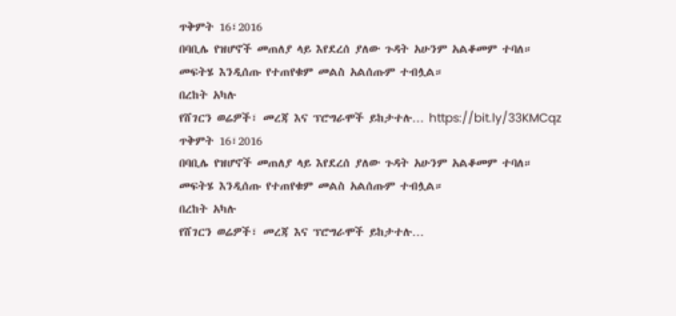ጥቅምት 16፣2016
በባቢሌ የዝሆኖች መጠለያ ላይ እየደረሰ ያለው ጉዳት አሁንም አልቆመም ተባለ።
መፍትሄ እንዲሰጡ የተጠየቁም መልስ አልሰጡም ተብሏል።
በረከት አካሉ
የሸገርን ወሬዎች፣ መረጃ እና ፕሮግራሞች ይከታተሉ… https://bit.ly/33KMCqz
ጥቅምት 16፣2016
በባቢሌ የዝሆኖች መጠለያ ላይ እየደረሰ ያለው ጉዳት አሁንም አልቆመም ተባለ።
መፍትሄ እንዲሰጡ የተጠየቁም መልስ አልሰጡም ተብሏል።
በረከት አካሉ
የሸገርን ወሬዎች፣ መረጃ እና ፕሮግራሞች ይከታተሉ…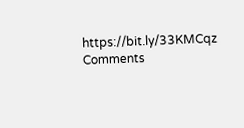https://bit.ly/33KMCqz
Comments